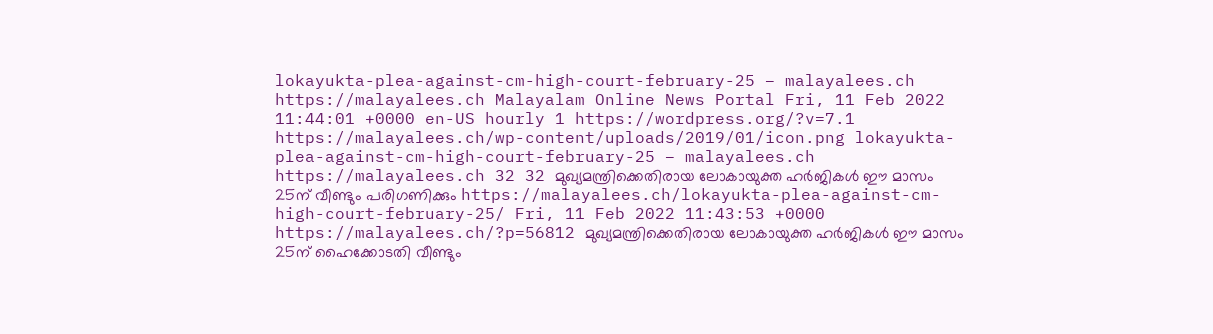lokayukta-plea-against-cm-high-court-february-25 – malayalees.ch https://malayalees.ch Malayalam Online News Portal Fri, 11 Feb 2022 11:44:01 +0000 en-US hourly 1 https://wordpress.org/?v=7.1 https://malayalees.ch/wp-content/uploads/2019/01/icon.png lokayukta-plea-against-cm-high-court-february-25 – malayalees.ch https://malayalees.ch 32 32 മുഖ്യമന്ത്രിക്കെതിരായ ലോകായുക്ത ഹര്‍ജികള്‍ ഈ മാസം 25ന് വീണ്ടും പരിഗണിക്കും https://malayalees.ch/lokayukta-plea-against-cm-high-court-february-25/ Fri, 11 Feb 2022 11:43:53 +0000 https://malayalees.ch/?p=56812 മുഖ്യമന്ത്രിക്കെതിരായ ലോകായുക്ത ഹര്‍ജികള്‍ ഈ മാസം 25ന് ഹൈക്കോടതി വീണ്ടും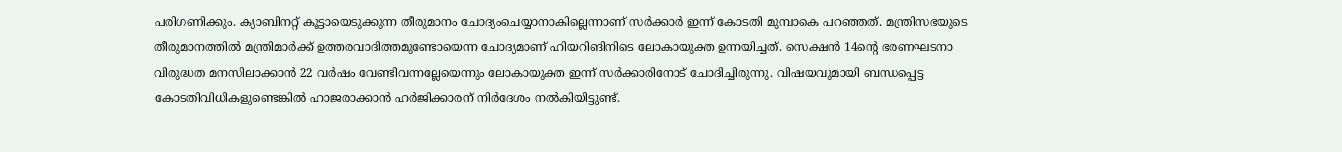പരിഗണിക്കും. ക്യാബിനറ്റ് കൂട്ടായെടുക്കുന്ന തീരുമാനം ചോദ്യംചെയ്യാനാകില്ലെന്നാണ് സര്‍ക്കാര്‍ ഇന്ന് കോടതി മുമ്പാകെ പറഞ്ഞത്. മന്ത്രിസഭയുടെ തീരുമാനത്തില്‍ മന്ത്രിമാര്‍ക്ക് ഉത്തരവാദിത്തമുണ്ടോയെന്ന ചോദ്യമാണ് ഹിയറിങിനിടെ ലോകായുക്ത ഉന്നയിച്ചത്. സെക്ഷന്‍ 14ന്റെ ഭരണഘടനാ വിരുദ്ധത മനസിലാക്കാന്‍ 22 വര്‍ഷം വേണ്ടിവന്നല്ലേയെന്നും ലോകായുക്ത ഇന്ന് സര്‍ക്കാരിനോട് ചോദിച്ചിരുന്നു. വിഷയവുമായി ബന്ധപ്പെട്ട കോടതിവിധികളുണ്ടെങ്കില്‍ ഹാജരാക്കാന്‍ ഹര്‍ജിക്കാരന് നിര്‍ദേശം നല്‍കിയിട്ടുണ്ട്.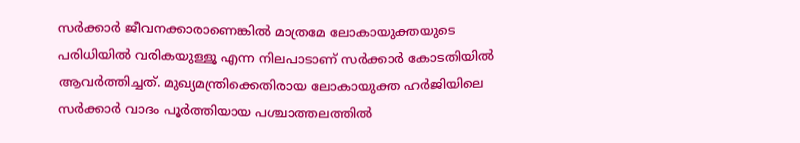സര്‍ക്കാര്‍ ജീവനക്കാരാണെങ്കില്‍ മാത്രമേ ലോകായുക്തയുടെ പരിധിയില്‍ വരികയുള്ളൂ എന്ന നിലപാടാണ് സര്‍ക്കാര്‍ കോടതിയില്‍ ആവര്‍ത്തിച്ചത്. മുഖ്യമന്ത്രിക്കെതിരായ ലോകായുക്ത ഹര്‍ജിയിലെ സര്‍ക്കാര്‍ വാദം പൂര്‍ത്തിയായ പശ്ചാത്തലത്തില്‍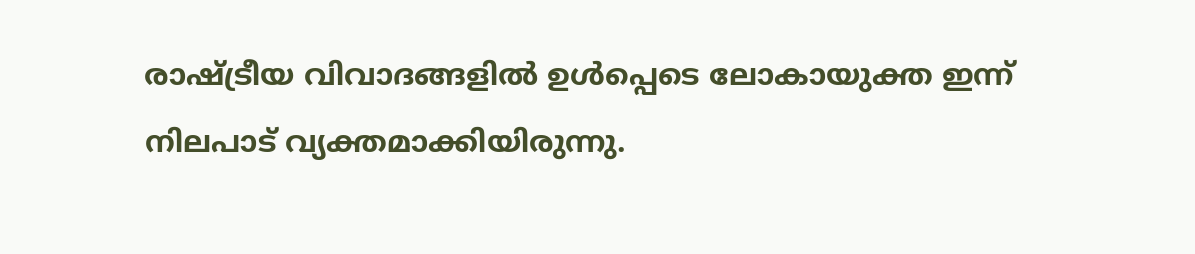രാഷ്ട്രീയ വിവാദങ്ങളില്‍ ഉള്‍പ്പെടെ ലോകായുക്ത ഇന്ന് നിലപാട് വ്യക്തമാക്കിയിരുന്നു.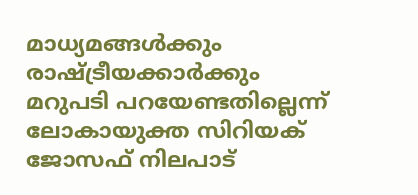മാധ്യമങ്ങള്‍ക്കും രാഷ്ട്രീയക്കാര്‍ക്കും മറുപടി പറയേണ്ടതില്ലെന്ന് ലോകായുക്ത സിറിയക് ജോസഫ് നിലപാട്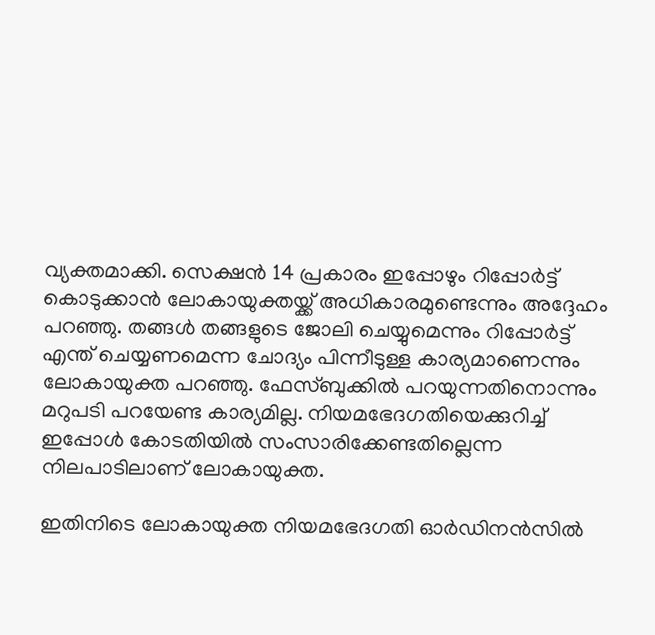വ്യക്തമാക്കി. സെക്ഷന്‍ 14 പ്രകാരം ഇപ്പോഴും റിപ്പോര്‍ട്ട് കൊടുക്കാന്‍ ലോകായുക്തയ്ക്ക് അധികാരമുണ്ടെന്നും അദ്ദേഹം പറഞ്ഞു. തങ്ങള്‍ തങ്ങളുടെ ജോലി ചെയ്യുമെന്നും റിപ്പോര്‍ട്ട് എന്ത് ചെയ്യണമെന്ന ചോദ്യം പിന്നീടുള്ള കാര്യമാണെന്നും ലോകായുക്ത പറഞ്ഞു. ഫേസ്ബുക്കില്‍ പറയുന്നതിനൊന്നും മറുപടി പറയേണ്ട കാര്യമില്ല. നിയമഭേദഗതിയെക്കുറിച്ച് ഇപ്പോള്‍ കോടതിയില്‍ സംസാരിക്കേണ്ടതില്ലെന്ന നിലപാടിലാണ് ലോകായുക്ത.

ഇതിനിടെ ലോകായുക്ത നിയമഭേദഗതി ഓര്‍ഡിനന്‍സില്‍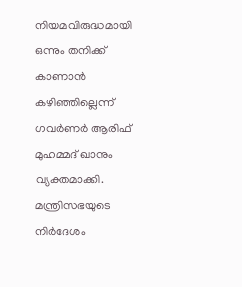നിയമവിരുദ്ധമായി ഒന്നും തനിക്ക് കാണാന്‍ കഴിഞ്ഞില്ലെന്ന് ഗവര്‍ണര്‍ ആരിഫ് മുഹമ്മദ് ഖാനും വ്യക്തമാക്കി. മന്ത്രിസഭയുടെ നിര്‍ദേശം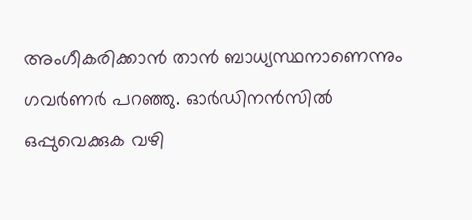അംഗീകരിക്കാന്‍ താന്‍ ബാധ്യസ്ഥനാണെന്നും ഗവര്‍ണര്‍ പറഞ്ഞു. ഓര്‍ഡിനന്‍സില്‍ ഒപ്പുവെക്കുക വഴി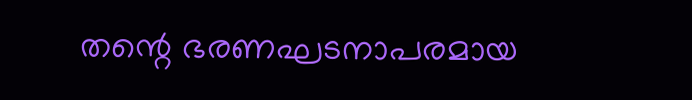തന്റെ ഭരണഘടനാപരമായ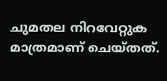ചുമതല നിറവേറ്റുക മാത്രമാണ് ചെയ്തത്.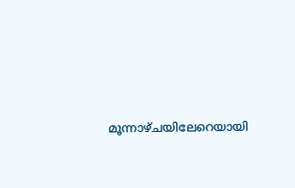മൂന്നാഴ്ചയിലേറെയായി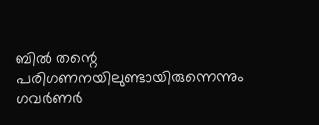ബില്‍ തന്റെ പരിഗണനയിലുണ്ടായിരുന്നെന്നും ഗവര്‍ണര്‍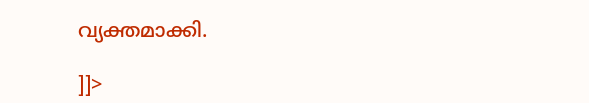വ്യക്തമാക്കി.

]]>